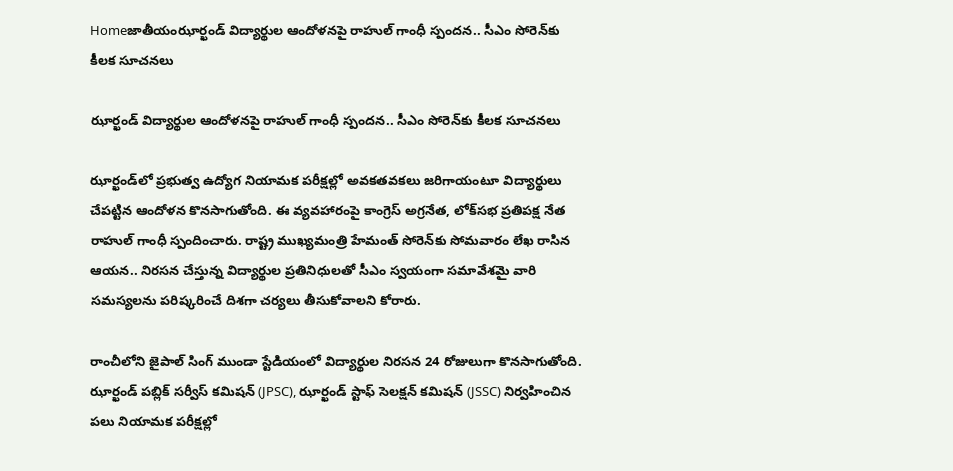Homeజాతీయంఝార్ఖండ్ విద్యార్థుల ఆందోళనపై రాహుల్ గాంధీ స్పందన.. సీఎం సోరెన్‌కు కీలక సూచనలు

ఝార్ఖండ్ విద్యార్థుల ఆందోళనపై రాహుల్ గాంధీ స్పందన.. సీఎం సోరెన్‌కు కీలక సూచనలు

ఝార్ఖండ్‌లో ప్రభుత్వ ఉద్యోగ నియామక పరీక్షల్లో అవకతవకలు జరిగాయంటూ విద్యార్థులు చేపట్టిన ఆందోళన కొనసాగుతోంది. ఈ వ్యవహారంపై కాంగ్రెస్ అగ్రనేత, లోక్‌సభ ప్రతిపక్ష నేత రాహుల్ గాంధీ స్పందించారు. రాష్ట్ర ముఖ్యమంత్రి హేమంత్ సోరెన్‌కు సోమవారం లేఖ రాసిన ఆయన.. నిరసన చేస్తున్న విద్యార్థుల ప్రతినిధులతో సీఎం స్వయంగా సమావేశమై వారి సమస్యలను పరిష్కరించే దిశగా చర్యలు తీసుకోవాలని కోరారు.

రాంచీలోని జైపాల్ సింగ్ ముండా స్టేడియంలో విద్యార్థుల నిరసన 24 రోజులుగా కొనసాగుతోంది. ఝార్ఖండ్ పబ్లిక్ సర్వీస్ కమిషన్ (JPSC), ఝార్ఖండ్ స్టాఫ్ సెలక్షన్ కమిషన్ (JSSC) నిర్వహించిన పలు నియామక పరీక్షల్లో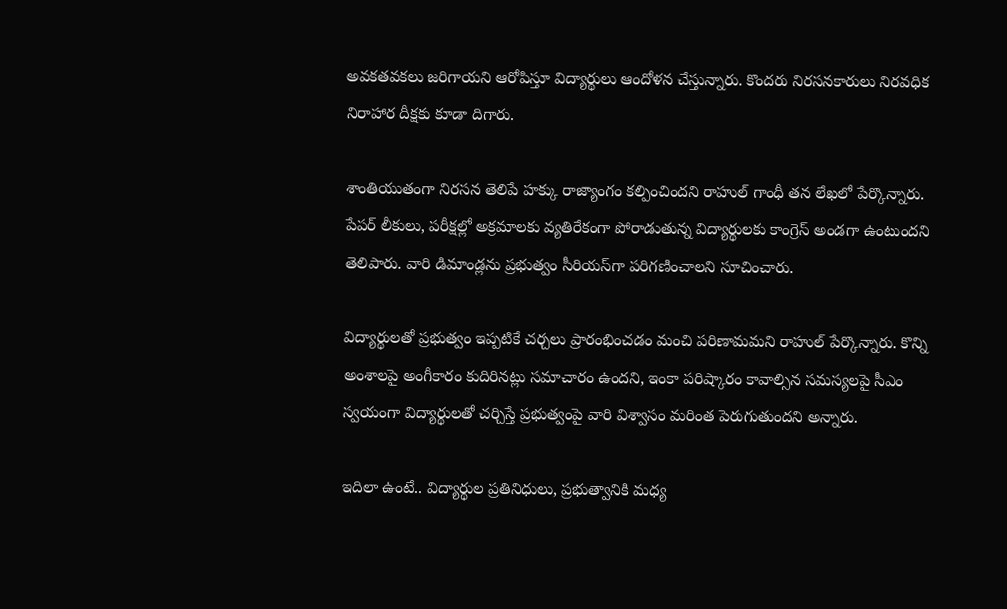అవకతవకలు జరిగాయని ఆరోపిస్తూ విద్యార్థులు ఆందోళన చేస్తున్నారు. కొందరు నిరసనకారులు నిరవధిక నిరాహార దీక్షకు కూడా దిగారు.

శాంతియుతంగా నిరసన తెలిపే హక్కు రాజ్యాంగం కల్పించిందని రాహుల్ గాంధీ తన లేఖలో పేర్కొన్నారు. పేపర్ లీకులు, పరీక్షల్లో అక్రమాలకు వ్యతిరేకంగా పోరాడుతున్న విద్యార్థులకు కాంగ్రెస్ అండగా ఉంటుందని తెలిపారు. వారి డిమాండ్లను ప్రభుత్వం సీరియస్‌గా పరిగణించాలని సూచించారు.

విద్యార్థులతో ప్రభుత్వం ఇప్పటికే చర్చలు ప్రారంభించడం మంచి పరిణామమని రాహుల్ పేర్కొన్నారు. కొన్ని అంశాలపై అంగీకారం కుదిరినట్లు సమాచారం ఉందని, ఇంకా పరిష్కారం కావాల్సిన సమస్యలపై సీఎం స్వయంగా విద్యార్థులతో చర్చిస్తే ప్రభుత్వంపై వారి విశ్వాసం మరింత పెరుగుతుందని అన్నారు.

ఇదిలా ఉంటే.. విద్యార్థుల ప్రతినిధులు, ప్రభుత్వానికి మధ్య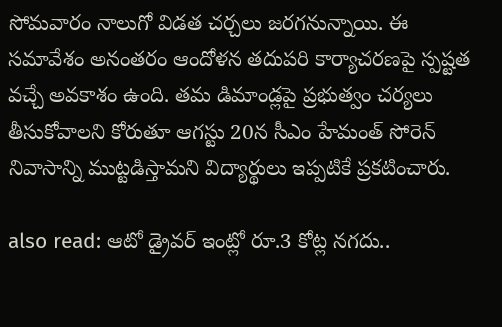సోమవారం నాలుగో విడత చర్చలు జరగనున్నాయి. ఈ సమావేశం అనంతరం ఆందోళన తదుపరి కార్యాచరణపై స్పష్టత వచ్చే అవకాశం ఉంది. తమ డిమాండ్లపై ప్రభుత్వం చర్యలు తీసుకోవాలని కోరుతూ ఆగస్టు 20న సీఎం హేమంత్ సోరెన్ నివాసాన్ని ముట్టడిస్తామని విద్యార్థులు ఇప్పటికే ప్రకటించారు.

also read: ఆటో డ్రైవర్ ఇంట్లో రూ.3 కోట్ల నగదు..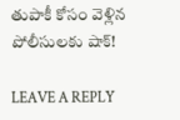తుపాకీ కోసం వెళ్లిన పోలీసులకు షాక్!

LEAVE A REPLY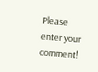Please enter your comment!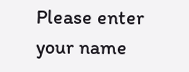Please enter your name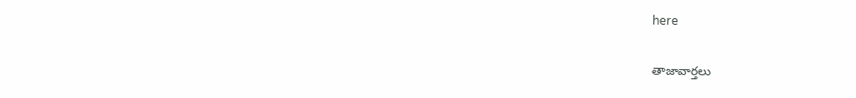here

తాజావార్తలు